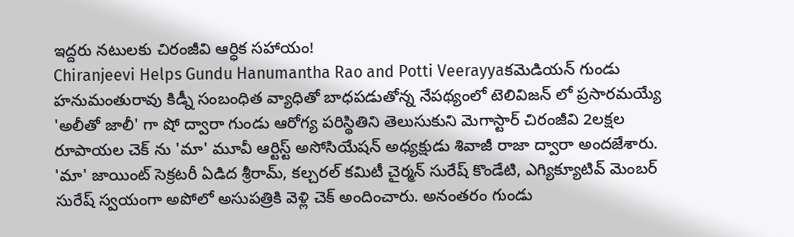ఇద్దరు నటులకు చిరంజీవి ఆర్ధిక సహాయం!
Chiranjeevi Helps Gundu Hanumantha Rao and Potti Veerayyaకమెడియన్ గుండు హనుమంతురావు కిడ్నీ సంబంధిత వ్యాధితో బాధపడుతోన్న నేపథ్యంలో టెలివిజన్ లో ప్రసారమయ్యే 'అలీతో జాలీ' గా షో ద్వారా గుండు ఆరోగ్య పరిస్థితిని తెలుసుకుని మెగాస్టార్ చిరంజీవి 2లక్షల రూపాయల చెక్ ను 'మా' మూవీ ఆర్టిస్ట్ అసోసియేషన్ అధ్యక్షుడు శివాజీ రాజా ద్వారా అందజేశారు. 'మా' జాయింట్ సెక్రటరీ ఏడిద శ్రీరామ్, కల్చరల్ కమిటీ చైర్మన్ సురేష్ కొండేటి, ఎగ్యిక్యూటివ్ మెంబర్ సురేష్ స్వయంగా అపోలో అసుపత్రికి వెళ్లి చెక్ అందించారు. అనంతరం గుండు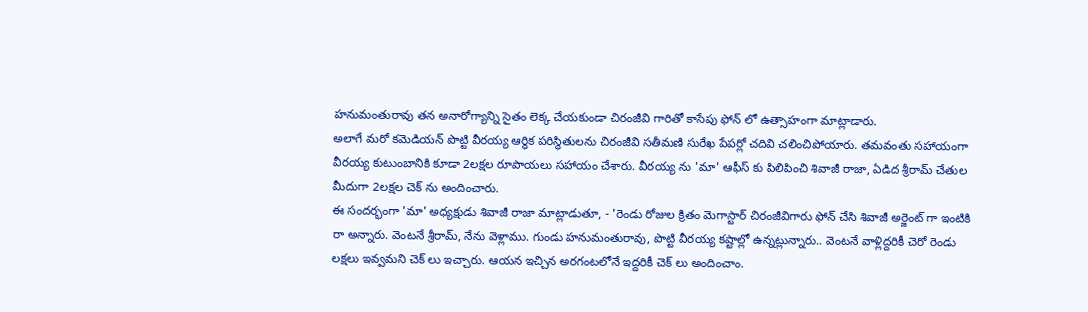హనుమంతురావు తన అనారోగ్యాన్ని సైతం లెక్క చేయకుండా చిరంజీవి గారితో కాసేపు ఫోన్ లో ఉత్సాహంగా మాట్లాడారు.
అలాగే మరో కమెడియన్ పొట్టి వీరయ్య ఆర్ధిక పరిస్థితులను చిరంజీవి సతీమణి సురేఖ పేపర్లో చదివి చలించిపోయారు. తమవంతు సహాయంగా వీరయ్య కుటుంబానికి కూడా 2లక్షల రూపాయలు సహాయం చేశారు. వీరయ్య ను 'మా' ఆఫీస్ కు పిలిపించి శివాజీ రాజా, ఏడిద శ్రీరామ్ చేతుల మీదుగా 2లక్షల చెక్ ను అందించారు.
ఈ సందర్భంగా 'మా' అధ్యక్షుడు శివాజీ రాజా మాట్లాడుతూ, - 'రెండు రోజుల క్రితం మెగాస్టార్ చిరంజీవిగారు ఫోన్ చేసి శివాజీ అర్జెంట్ గా ఇంటికి రా అన్నారు. వెంటనే శ్రీరామ్, నేను వెళ్లాము. గుండు హనుమంతురావు, పొట్టి వీరయ్య కష్టాల్లో ఉన్నట్లున్నారు.. వెంటనే వాళ్లిద్దరికీ చెరో రెండు లక్షలు ఇవ్వమని చెక్ లు ఇచ్చారు. ఆయన ఇచ్చిన అరగంటలోనే ఇద్దరికీ చెక్ లు అందించాం.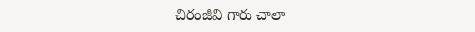చిరంజీవి గారు చాలా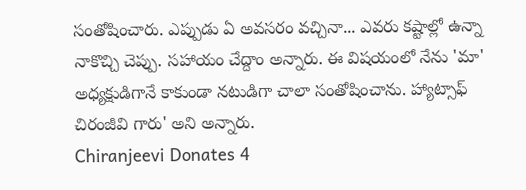సంతోషించారు. ఎప్పుడు ఏ అవసరం వచ్చినా... ఎవరు కష్టాల్లో ఉన్నా నాకొచ్చి చెప్పు. సహాయం చేద్దాం అన్నారు. ఈ విషయంలో నేను 'మా' అధ్యక్షుడిగానే కాకుండా నటుడిగా చాలా సంతోషించాను. హ్యాట్సాఫ్ చిరంజీవి గారు' అని అన్నారు.
Chiranjeevi Donates 4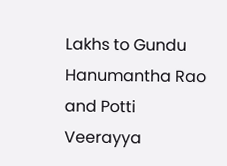Lakhs to Gundu Hanumantha Rao and Potti Veerayya